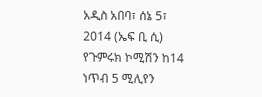አዲስ አበባ፣ ሰኔ 5፣ 2014 (ኤፍ ቢ ሲ) የጉምሩክ ኮሚሽን ከ14 ነጥብ 5 ሚሊየን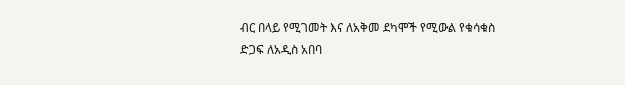ብር በላይ የሚገመት እና ለአቅመ ደካሞች የሚውል የቁሳቁስ ድጋፍ ለአዲስ አበባ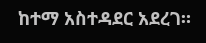ከተማ አስተዳደር አደረገ።